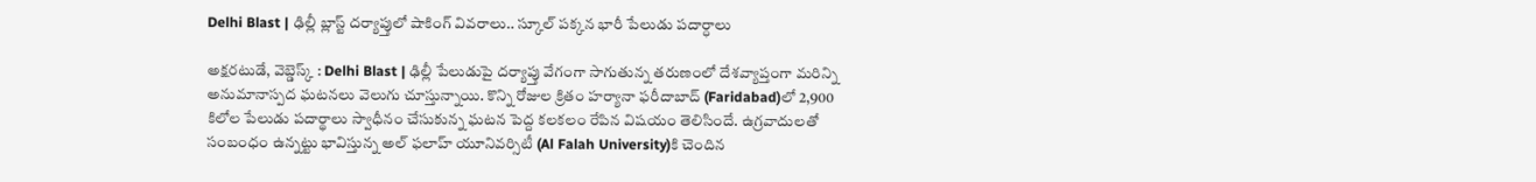Delhi Blast | ఢిల్లీ బ్లాస్ట్ దర్యాప్తులో షాకింగ్ వివరాలు.. స్కూల్ ప‌క్క‌న భారీ పేలుడు ప‌దార్ధాలు

అక్షరటుడే, వెబ్డెస్క్ : Delhi Blast | ఢిల్లీ పేలుడుపై దర్యాప్తు వేగంగా సాగుతున్న తరుణంలో దేశవ్యాప్తంగా మరిన్ని అనుమానాస్పద ఘటనలు వెలుగు చూస్తున్నాయి. కొన్ని రోజుల క్రితం హర్యానా ఫరీదాబాద్‌ (Faridabad)లో 2,900 కిలోల పేలుడు పదార్థాలు స్వాధీనం చేసుకున్న ఘటన పెద్ద కలకలం రేపిన విషయం తెలిసిందే. ఉగ్రవాదులతో సంబంధం ఉన్నట్టు భావిస్తున్న అల్ ఫలాహ్ యూనివర్సిటీ (Al Falah University)కి చెందిన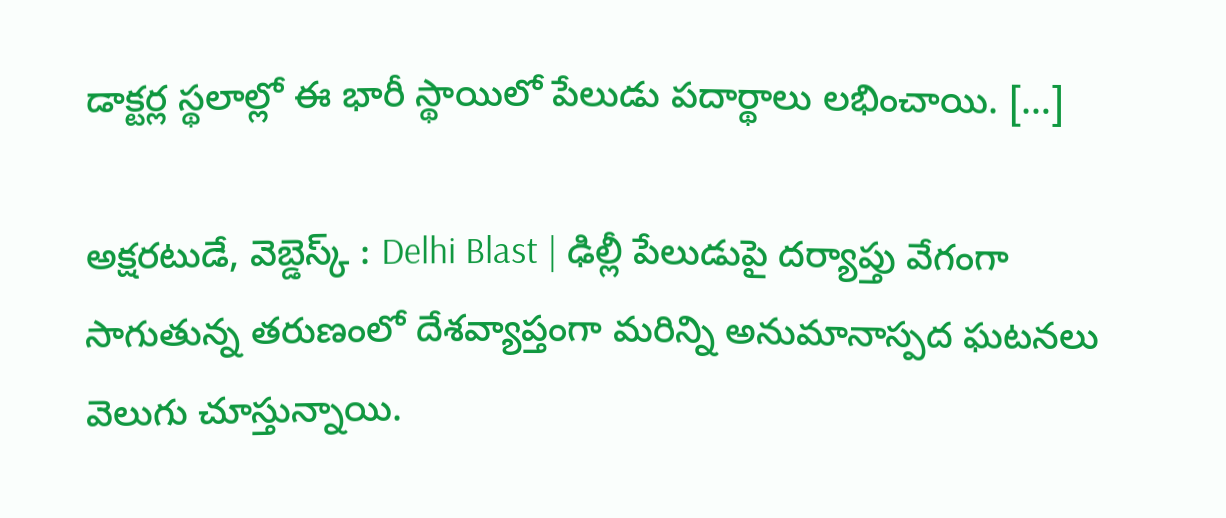డాక్టర్ల స్థలాల్లో ఈ భారీ స్థాయిలో పేలుడు పదార్థాలు లభించాయి. […]

అక్షరటుడే, వెబ్డెస్క్ : Delhi Blast | ఢిల్లీ పేలుడుపై దర్యాప్తు వేగంగా సాగుతున్న తరుణంలో దేశవ్యాప్తంగా మరిన్ని అనుమానాస్పద ఘటనలు వెలుగు చూస్తున్నాయి.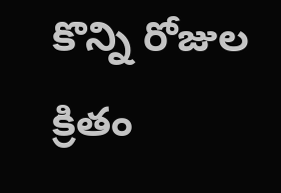కొన్ని రోజుల క్రితం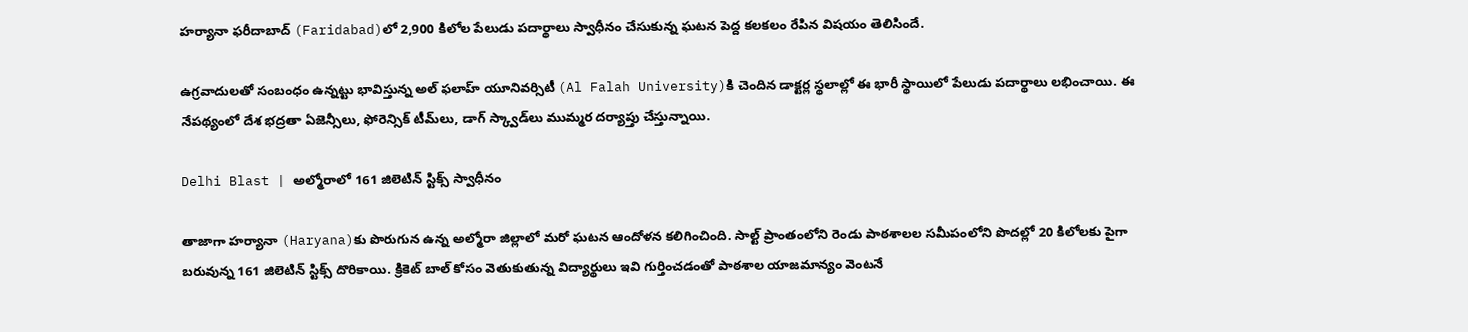హర్యానా ఫరీదాబాద్‌ (Faridabad)లో 2,900 కిలోల పేలుడు పదార్థాలు స్వాధీనం చేసుకున్న ఘటన పెద్ద కలకలం రేపిన విషయం తెలిసిందే.

ఉగ్రవాదులతో సంబంధం ఉన్నట్టు భావిస్తున్న అల్ ఫలాహ్ యూనివర్సిటీ (Al Falah University)కి చెందిన డాక్టర్ల స్థలాల్లో ఈ భారీ స్థాయిలో పేలుడు పదార్థాలు లభించాయి. ఈ నేపథ్యంలో దేశ భద్రతా ఏజెన్సీలు, ఫోరెన్సిక్ టీమ్‌లు, డాగ్ స్క్వాడ్‌లు ముమ్మర దర్యాప్తు చేస్తున్నాయి.

Delhi Blast | అల్మోరాలో 161 జిలెటిన్ స్టిక్స్ స్వాధీనం

తాజాగా హర్యానా (Haryana)కు పొరుగున ఉన్న అల్మోరా జిల్లాలో మరో ఘటన ఆందోళన కలిగించింది. సాల్ట్ ప్రాంతంలోని రెండు పాఠశాలల సమీపంలోని పొదల్లో 20 కిలోలకు పైగా బరువున్న 161 జిలెటిన్ స్టిక్స్ దొరికాయి. క్రికెట్ బాల్ కోసం వెతుకుతున్న విద్యార్థులు ఇవి గుర్తించడంతో పాఠశాల యాజమాన్యం వెంటనే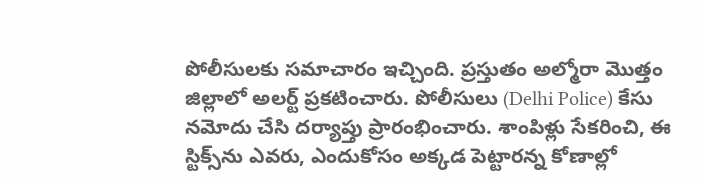పోలీసులకు సమాచారం ఇచ్చింది. ప్రస్తుతం అల్మోరా మొత్తం జిల్లాలో అలర్ట్ ప్రకటించారు. పోలీసులు (Delhi Police) కేసు నమోదు చేసి దర్యాప్తు ప్రారంభించారు. శాంపిళ్లు సేకరించి, ఈ స్టిక్స్‌ను ఎవరు, ఎందుకోసం అక్కడ పెట్టారన్న కోణాల్లో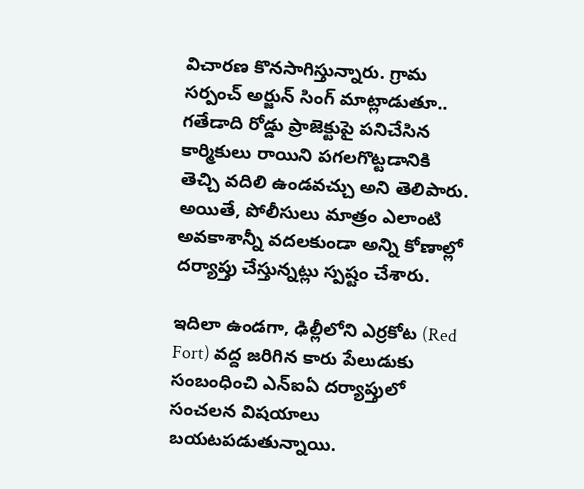విచారణ కొనసాగిస్తున్నారు. గ్రామ సర్పంచ్ అర్జున్ సింగ్ మాట్లాడుతూ.. గతేడాది రోడ్డు ప్రాజెక్టుపై పనిచేసిన కార్మికులు రాయిని పగలగొట్టడానికి తెచ్చి వదిలి ఉండవచ్చు అని తెలిపారు. అయితే, పోలీసులు మాత్రం ఎలాంటి అవకాశాన్నీ వదలకుండా అన్ని కోణాల్లో దర్యాప్తు చేస్తున్నట్లు స్పష్టం చేశారు.

ఇదిలా ఉండగా, ఢిల్లీలోని ఎర్రకోట (Red Fort) వద్ద జరిగిన కారు పేలుడుకు సంబంధించి ఎన్ఐఏ దర్యాప్తులో సంచలన విషయాలు బయటపడుతున్నాయి.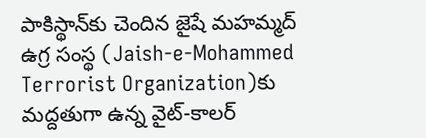పాకిస్థాన్‌కు చెందిన జైషే మహమ్మద్ ఉగ్ర సంస్థ (Jaish-e-Mohammed Terrorist Organization)కు మద్దతుగా ఉన్న వైట్-కాలర్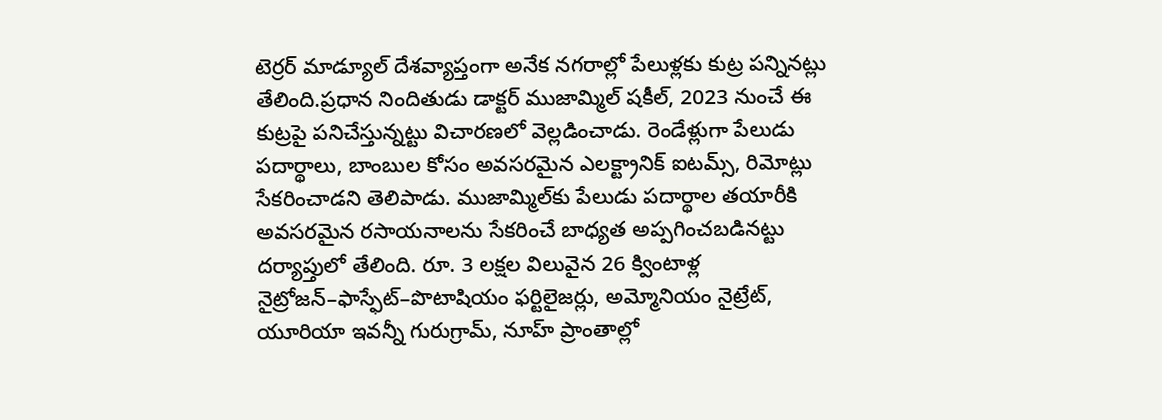టెర్రర్ మాడ్యూల్ దేశవ్యాప్తంగా అనేక నగరాల్లో పేలుళ్లకు కుట్ర పన్నినట్లు తేలింది.ప్రధాన నిందితుడు డాక్టర్ ముజామ్మిల్ షకీల్, 2023 నుంచే ఈ కుట్రపై పనిచేస్తున్నట్టు విచారణలో వెల్లడించాడు. రెండేళ్లుగా పేలుడు పదార్థాలు, బాంబుల కోసం అవసరమైన ఎలక్ట్రానిక్ ఐటమ్స్, రిమోట్లు సేకరించాడని తెలిపాడు. ముజామ్మిల్‌కు పేలుడు పదార్థాల తయారీకి అవసరమైన రసాయనాలను సేకరించే బాధ్యత అప్పగించబడినట్టు దర్యాప్తులో తేలింది. రూ. 3 లక్షల విలువైన 26 క్వింటాళ్ల నైట్రోజన్–ఫాస్ఫేట్–పొటాషియం ఫర్టిలైజర్లు, అమ్మోనియం నైట్రేట్, యూరియా ఇవన్నీ గురుగ్రామ్, నూహ్ ప్రాంతాల్లో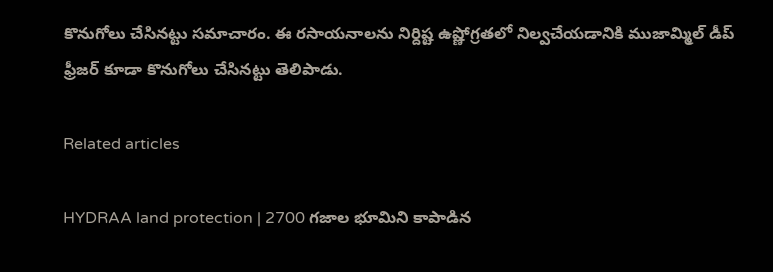కొనుగోలు చేసినట్టు సమాచారం. ఈ రసాయనాలను నిర్దిష్ట ఉష్ణోగ్రతలో నిల్వచేయడానికి ముజామ్మిల్ డీప్ ఫ్రీజర్ కూడా కొనుగోలు చేసినట్టు తెలిపాడు.

Related articles

HYDRAA land protection | 2700 గ‌జాల భూమిని కాపాడిన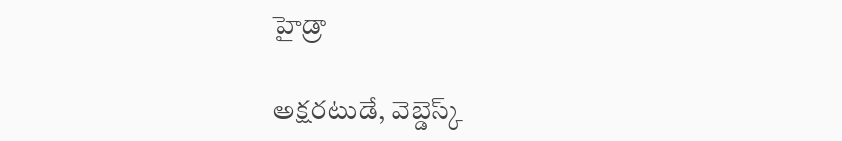హైడ్రా

అక్షరటుడే, వెబ్డెస్క్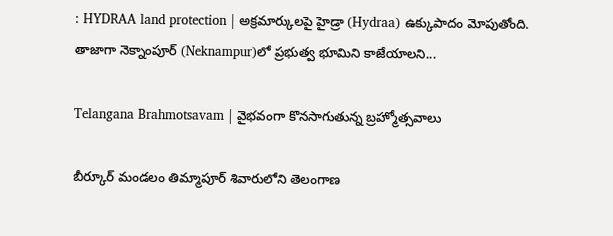: HYDRAA land protection | అక్రమార్కులపై హైడ్రా (Hydraa) ఉక్కుపాదం మోపుతోంది. తాజాగా నెక్నాంపూర్‌ (Neknampur)లో ప్ర‌భుత్వ భూమిని కాజేయాల‌ని...

Telangana Brahmotsavam | వైభవంగా కొనసాగుతున్న బ్రహ్మోత్సవాలు

బీర్కూర్ మండలం తిమ్మాపూర్ శివారులోని తెలంగాణ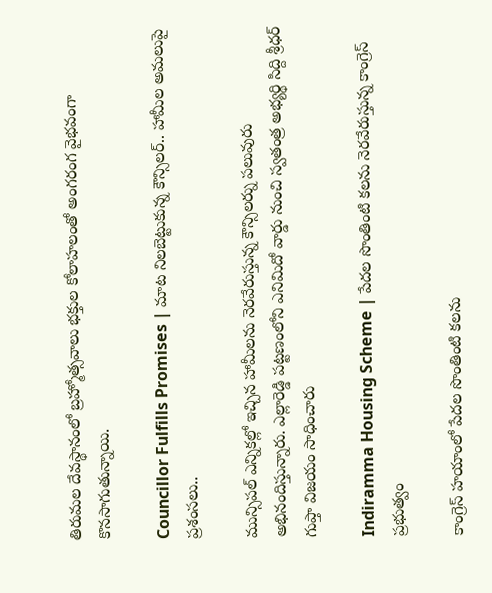తిరుమల దేవస్థానంలో బ్రహ్మోత్సవాలు భక్తుల కోలాహలంతో అంగరంగ వైభవంగా కొనసాగుతున్నాయి.

Councillor Fulfills Promises | మాట నిలబెట్టుకున్న కౌన్సిలర్.. హామీల అమలుపై ప్రశంసలు..

మున్సిపల్ ఎన్నికల్లో ఇచ్చిన హామీలను నెరవేరుస్తున్న కౌన్సిలర్ను పలువురు అభినందిస్తున్నారు. ఎల్లారెడ్డి పట్టణంలోని ఎనిమిదో వార్డు నుంచి స్వతంత్ర అభ్యర్థి సిద్ది శ్రీధర్ గుప్తా విజయం సాధించారు

Indiramma Housing Scheme | పేదల సొంతింటి కలను నెరవేరుస్తున్న కాంగ్రెస్ ప్రభుత్వం

కాంగ్రెస్ హయాంలో పేదల సొంతింటి కలను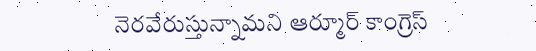నెరవేరుస్తున్నామని ఆర్మూర్ కాంగ్రెస్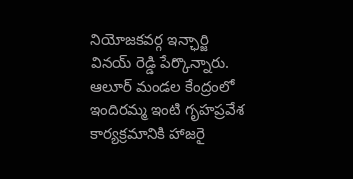నియోజకవర్గ ఇన్ఛార్జి వినయ్ రెడ్డి పేర్కొన్నారు. ఆలూర్ మండల కేంద్రంలో ఇందిరమ్మ ఇంటి గృహప్రవేశ కార్యక్రమానికి హాజరై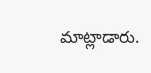మాట్లాడారు.